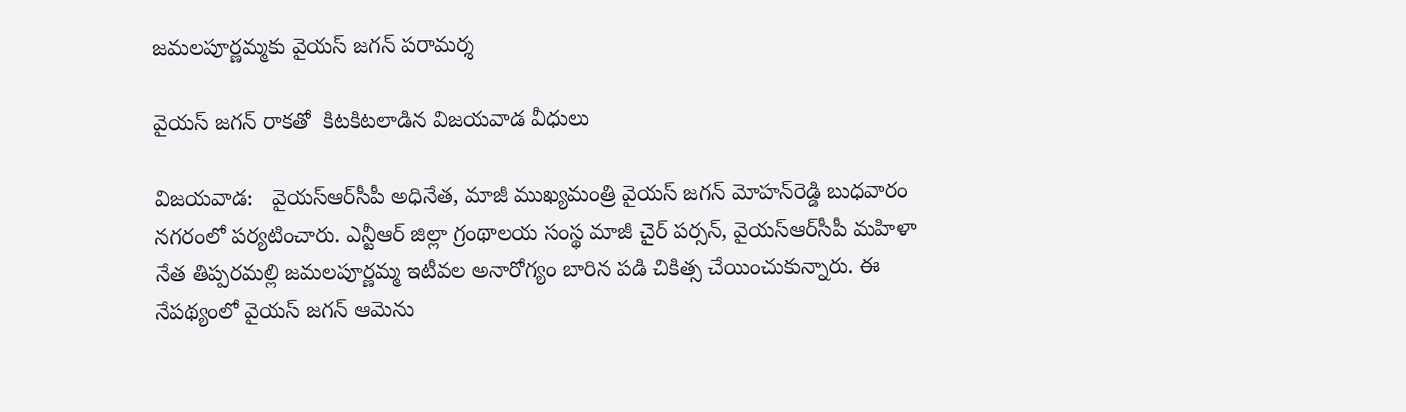జమలపూర్ణమ్మకు వైయ‌స్‌ జగన్ పరామర్శ

వైయ‌స్‌ జగన్‌ రాకతో  కిటకిటలాడిన విజ‌య‌వాడ వీధులు

విజయవాడ:   వైయ‌స్ఆర్‌సీపీ అధినేత‌, మాజీ ముఖ్యమంత్రి వైయ‌స్‌ జగన్‌ మోహన్‌రెడ్డి బుధవారం నగరంలో పర్యటించారు. ఎన్టీఆర్ జిల్లా గ్రంథాలయ సంస్థ మాజీ చైర్‌ పర్సన్‌, వైయ‌స్ఆర్‌సీపీ మహిళా నేత తిప్పరమల్లి జమలపూర్ణమ్మ ఇటీవల‌ అనారోగ్యం బారిన పడి చికిత్స చేయించుకున్నారు. ఈ నేపథ్యంలో వైయ‌స్‌ జగన్‌ ఆమెను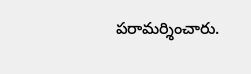పరామర్శించారు.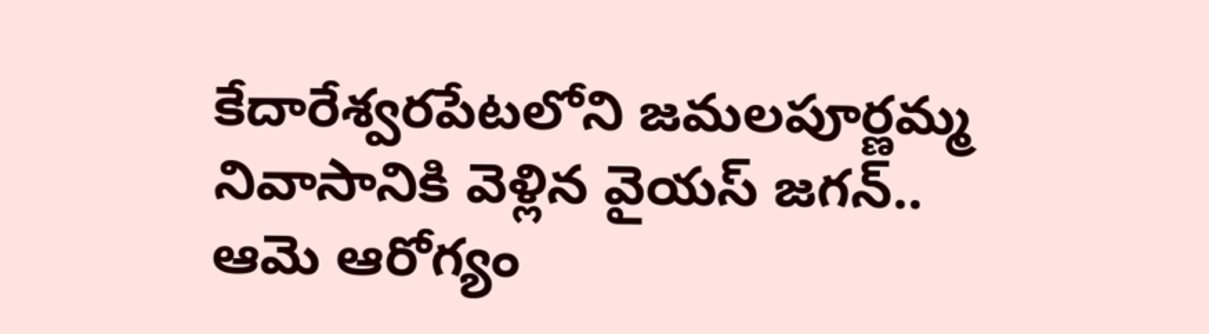కేదారేశ్వరపేటలోని జమలపూర్ణమ్మ నివాసానికి వెళ్లిన వైయ‌స్‌ జగన్‌.. ఆమె ఆరోగ్యం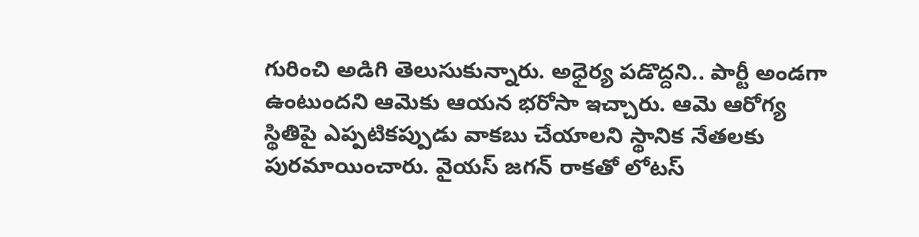గురించి అడిగి తెలుసుకున్నారు. అధైర్య పడొద్దని.. పార్టీ అండగా ఉంటుందని ఆమెకు ఆయన భరోసా ఇచ్చారు. ఆమె ఆరోగ్య స్థితిపై ఎప్పటికప్పుడు వాకబు చేయాలని స్థానిక నేతలకు పురమాయించారు. వైయ‌స్‌ జగన్‌ రాకతో లోటస్‌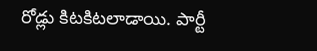రోడ్లు కిటకిటలాడాయి. పార్టీ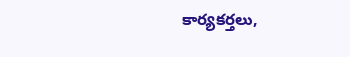కార్యకర్తలు,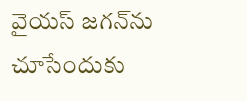వైయ‌స్ జగన్‌ను చూసేందుకు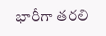భారీగా తరలి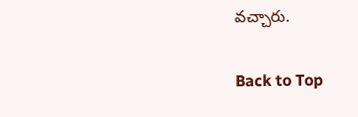వచ్చారు.

Back to Top